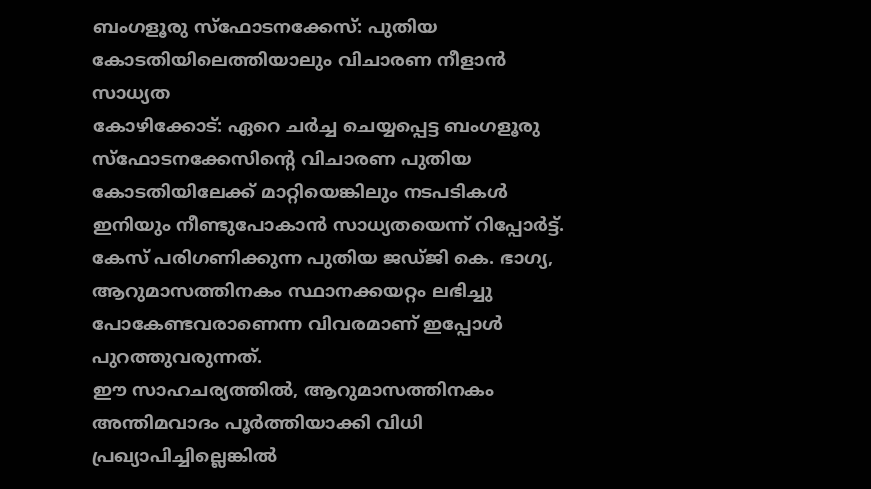ബംഗളൂരു സ്ഫോടനക്കേസ്: പുതിയ കോടതിയിലെത്തിയാലും വിചാരണ നീളാൻ സാധ്യത
കോഴിക്കോട്: ഏറെ ചർച്ച ചെയ്യപ്പെട്ട ബംഗളൂരു സ്ഫോടനക്കേസിന്റെ വിചാരണ പുതിയ കോടതിയിലേക്ക് മാറ്റിയെങ്കിലും നടപടികൾ ഇനിയും നീണ്ടുപോകാൻ സാധ്യതയെന്ന് റിപ്പോർട്ട്. കേസ് പരിഗണിക്കുന്ന പുതിയ ജഡ്ജി കെ. ഭാഗ്യ, ആറുമാസത്തിനകം സ്ഥാനക്കയറ്റം ലഭിച്ചു പോകേണ്ടവരാണെന്ന വിവരമാണ് ഇപ്പോൾ പുറത്തുവരുന്നത്.
ഈ സാഹചര്യത്തിൽ, ആറുമാസത്തിനകം അന്തിമവാദം പൂർത്തിയാക്കി വിധി പ്രഖ്യാപിച്ചില്ലെങ്കിൽ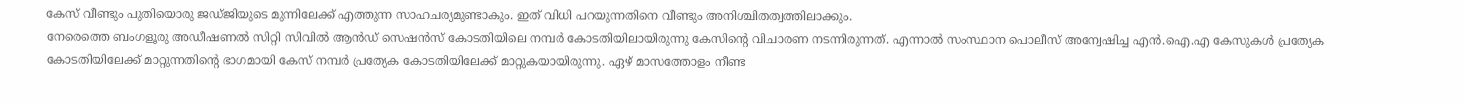കേസ് വീണ്ടും പുതിയൊരു ജഡ്ജിയുടെ മുന്നിലേക്ക് എത്തുന്ന സാഹചര്യമുണ്ടാകും. ഇത് വിധി പറയുന്നതിനെ വീണ്ടും അനിശ്ചിതത്വത്തിലാക്കും.
നേരെത്തെ ബംഗളൂരു അഡീഷണൽ സിറ്റി സിവിൽ ആൻഡ് സെഷൻസ് കോടതിയിലെ നമ്പർ കോടതിയിലായിരുന്നു കേസിന്റെ വിചാരണ നടന്നിരുന്നത്. എന്നാൽ സംസ്ഥാന പൊലീസ് അന്വേഷിച്ച എൻ.ഐ.എ കേസുകൾ പ്രത്യേക കോടതിയിലേക്ക് മാറ്റുന്നതിന്റെ ഭാഗമായി കേസ് നമ്പർ പ്രത്യേക കോടതിയിലേക്ക് മാറ്റുകയായിരുന്നു. ഏഴ് മാസത്തോളം നീണ്ട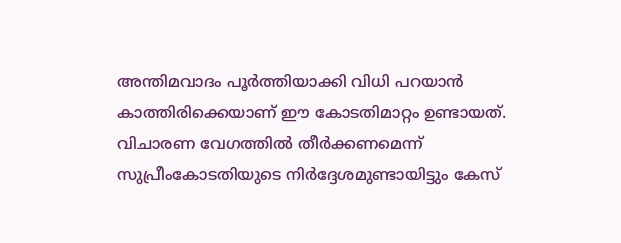അന്തിമവാദം പൂർത്തിയാക്കി വിധി പറയാൻ കാത്തിരിക്കെയാണ് ഈ കോടതിമാറ്റം ഉണ്ടായത്.
വിചാരണ വേഗത്തിൽ തീർക്കണമെന്ന് സുപ്രീംകോടതിയുടെ നിർദ്ദേശമുണ്ടായിട്ടും കേസ്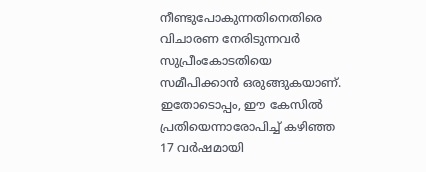നീണ്ടുപോകുന്നതിനെതിരെ വിചാരണ നേരിടുന്നവർ സുപ്രീംകോടതിയെ സമീപിക്കാൻ ഒരുങ്ങുകയാണ്. ഇതോടൊപ്പം, ഈ കേസിൽ പ്രതിയെന്നാരോപിച്ച് കഴിഞ്ഞ 17 വർഷമായി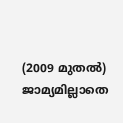(2009 മുതൽ) ജാമ്യമില്ലാതെ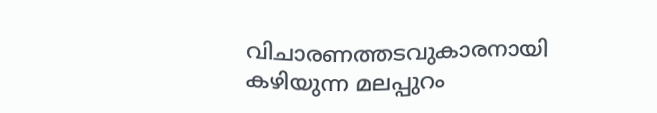വിചാരണത്തടവുകാരനായി കഴിയുന്ന മലപ്പുറം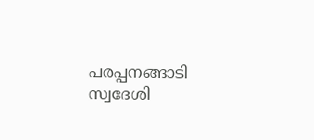പരപ്പനങ്ങാടി സ്വദേശി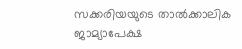സക്കരിയയുടെ താൽക്കാലിക ജാമ്യാപേക്ഷ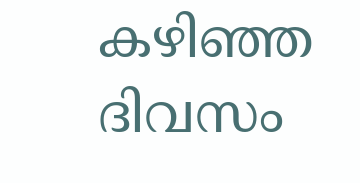കഴിഞ്ഞ ദിവസം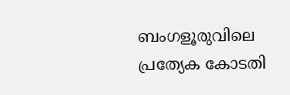ബംഗളൂരുവിലെ പ്രത്യേക കോടതി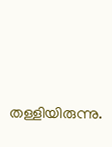തള്ളിയിരുന്നു.